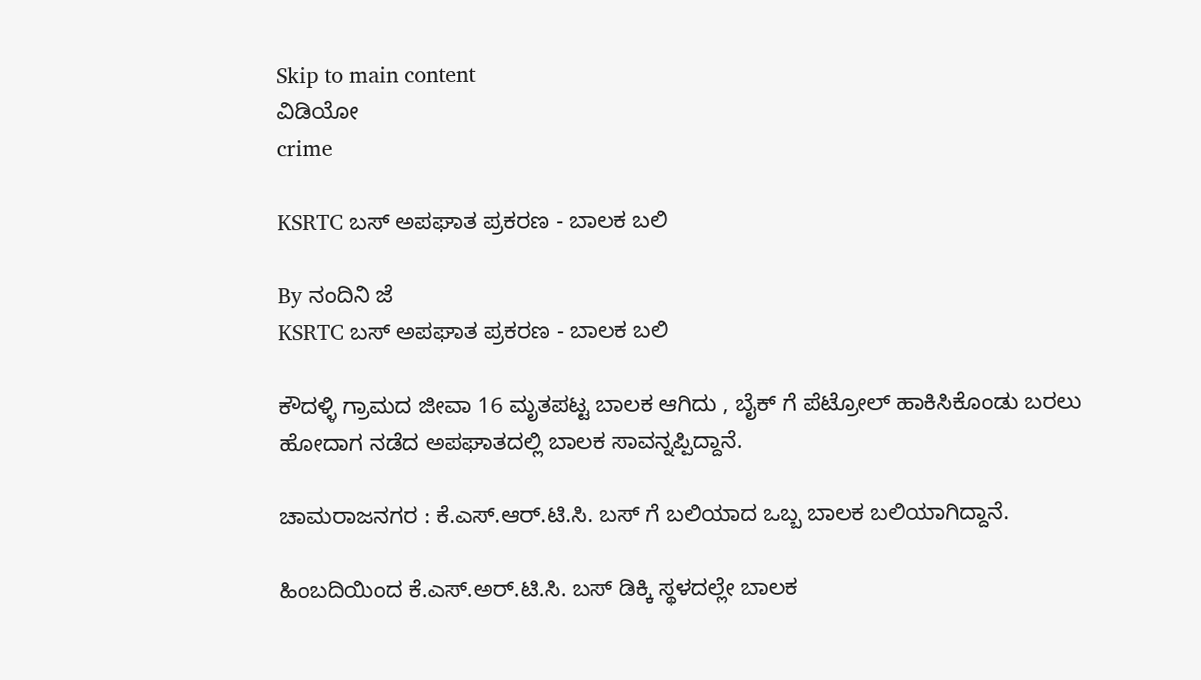Skip to main content
ವಿಡಿಯೋ
crime

KSRTC ಬಸ್ ಅಪಘಾತ ಪ್ರಕರಣ - ಬಾಲಕ ಬಲಿ

By ನಂದಿನಿ ಜೆ
KSRTC ಬಸ್ ಅಪಘಾತ ಪ್ರಕರಣ - ಬಾಲಕ ಬಲಿ

ಕೌದಳ್ಳಿ ಗ್ರಾಮದ ಜೀವಾ 16 ಮೃತಪಟ್ಟ ಬಾಲಕ ಆಗಿದು , ಬೈಕ್ ಗೆ ಪೆಟ್ರೋಲ್ ಹಾಕಿಸಿಕೊಂಡು ಬರಲು ಹೋದಾಗ ನಡೆದ ಅಪಘಾತದಲ್ಲಿ ಬಾಲಕ ಸಾವನ್ನಪ್ಪಿದ್ದಾನೆ.

ಚಾಮರಾಜನಗರ : ಕೆ.ಎಸ್.ಆರ್.ಟಿ.ಸಿ. ಬಸ್ ಗೆ ಬಲಿಯಾದ ಒಬ್ಬ ಬಾಲಕ ಬಲಿಯಾಗಿದ್ದಾನೆ.

ಹಿಂಬದಿಯಿಂದ ಕೆ.ಎಸ್.ಅರ್.ಟಿ.ಸಿ. ಬಸ್ ಡಿಕ್ಕಿ ಸ್ಥಳದಲ್ಲೇ ಬಾಲಕ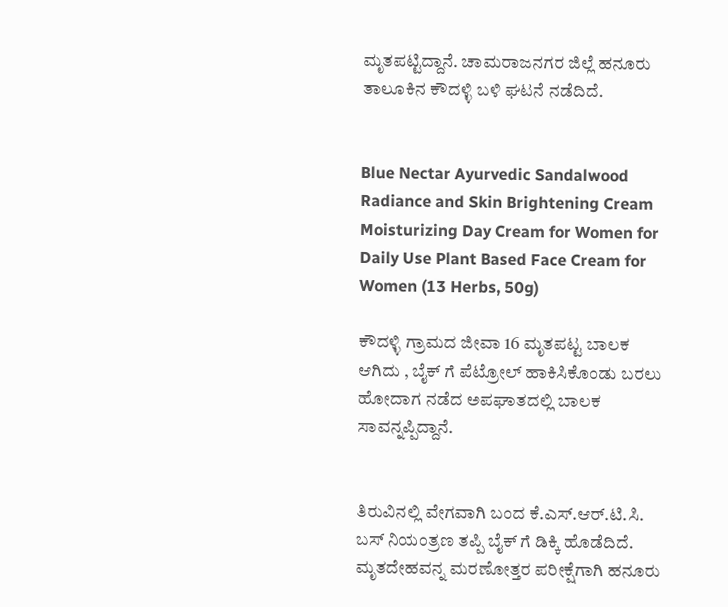ಮೃತಪಟ್ಟಿದ್ದಾನೆ. ಚಾಮರಾಜನಗರ ಜಿಲ್ಲೆ ಹನೂರು ತಾಲೂಕಿನ ಕೌದಳ್ಳಿ ಬಳಿ ಘಟನೆ ನಡೆದಿದೆ.


Blue Nectar Ayurvedic Sandalwood Radiance and Skin Brightening Cream Moisturizing Day Cream for Women for Daily Use Plant Based Face Cream for Women (13 Herbs, 50g)

ಕೌದಳ್ಳಿ ಗ್ರಾಮದ ಜೀವಾ 16 ಮೃತಪಟ್ಟ ಬಾಲಕ ಆಗಿದು , ಬೈಕ್ ಗೆ ಪೆಟ್ರೋಲ್ ಹಾಕಿಸಿಕೊಂಡು ಬರಲು ಹೋದಾಗ ನಡೆದ ಅಪಘಾತದಲ್ಲಿ ಬಾಲಕ ಸಾವನ್ನಪ್ಪಿದ್ದಾನೆ.


ತಿರುವಿನಲ್ಲಿ ವೇಗವಾಗಿ ಬಂದ ಕೆ.ಎಸ್.ಆರ್.ಟಿ.ಸಿ. ಬಸ್ ನಿಯಂತ್ರಣ ತಪ್ಪಿ ಬೈಕ್ ಗೆ ಡಿಕ್ಕಿ ಹೊಡೆದಿದೆ. ಮೃತದೇಹವನ್ನ ಮರಣೋತ್ತರ ಪರೀಕ್ಷೆಗಾಗಿ ಹನೂರು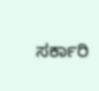ಸರ್ಕಾರಿ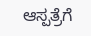ಆಸ್ಪತ್ರೆಗೆ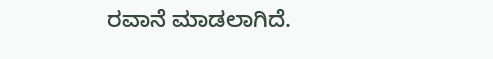ರವಾನೆ ಮಾಡಲಾಗಿದೆ.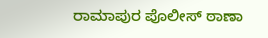ರಾಮಾಪುರ ಪೊಲೀಸ್ ಠಾಣಾ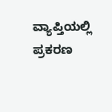ವ್ಯಾಪ್ತಿಯಲ್ಲಿ ಪ್ರಕರಣ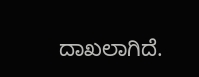ದಾಖಲಾಗಿದೆ.